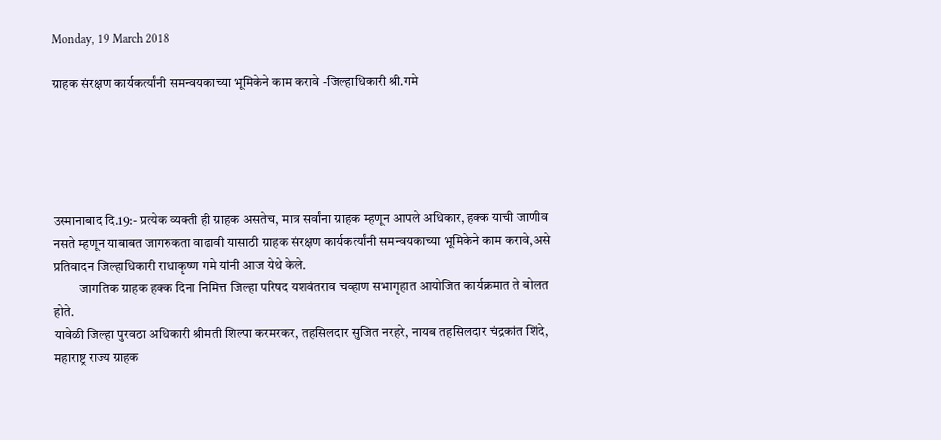Monday, 19 March 2018

ग्राहक संरक्षण कार्यकर्त्यांनी समन्वयकाच्या भूमिकेने काम करावे -जिल्हाधिकारी श्री.गमे





उस्मानाबाद दि.19:- प्रत्येक व्यक्ती ही ग्राहक असतेच, मात्र सर्वांना ग्राहक म्हणून आपले अधिकार, हक्क याची जाणीव नसते म्हणून याबाबत जागरुकता वाढावी यासाठी ग्राहक संरक्षण कार्यकर्त्यांनी समन्वयकाच्या भूमिकेने काम करावे,असे प्रतिवादन जिल्हाधिकारी राधाकृष्ण गमे यांनी आज येथे केले.
          जागतिक ग्राहक हक्क दिना निमित्त जिल्हा परिषद यशवंतराव चव्हाण सभागृहात आयोजित कार्यक्रमात ते बोलत होते.
यावेळी जिल्हा पुरवठा अधिकारी श्रीमती शिल्पा करमरकर, तहसिलदार सुजित नरहरे, नायब तहसिलदार चंद्रकांत शिंदे, महाराष्ट्र राज्य ग्राहक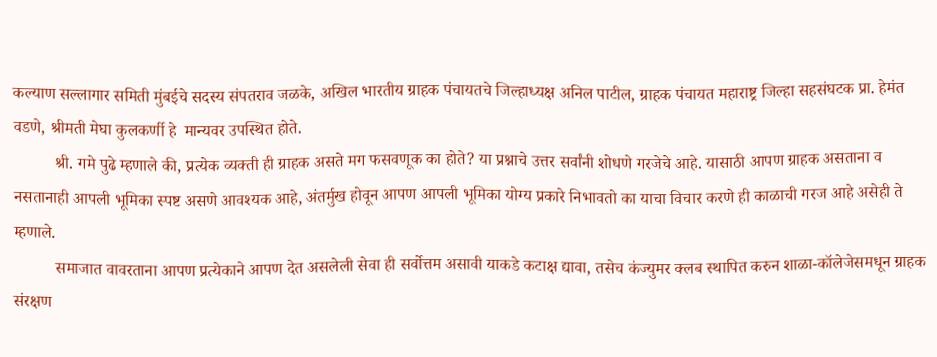कल्याण सल्लागार समिती मुंबईचे सदस्य संपतराव जळके, अखिल भारतीय ग्राहक पंचायतचे जिल्हाध्यक्ष अनिल पाटील, ग्राहक पंचायत महाराष्ट्र जिल्हा सहसंघटक प्रा. हेमंत वडणे, श्रीमती मेघा कुलकर्णी हे  मान्यवर उपस्थित होते.
          श्री. गमे पुढे म्हणाले की, प्रत्येक व्यक्ती ही ग्राहक असते मग फसवणूक का होते? या प्रश्नाचे उत्तर सर्वांनी शोधणे गरजेचे आहे. यासाठी आपण ग्राहक असताना व नसतानाही आपली भूमिका स्पष्ट असणे आवश्यक आहे, अंतर्मुख होवून आपण आपली भूमिका योग्य प्रकारे निभावतो का याचा विचार करणे ही काळाची गरज आहे असेही ते म्हणाले.
          समाजात वावरताना आपण प्रत्येकाने आपण देत असलेली सेवा ही सर्वोत्तम असावी याकडे कटाक्ष द्यावा, तसेच कंज्युमर क्लब स्थापित करुन शाळा-कॉलेजेसमधून ग्राहक संरक्षण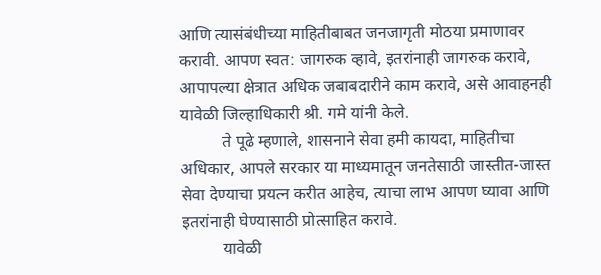आणि त्यासंबंधीच्या माहितीबाबत जनजागृती मोठया प्रमाणावर करावी. आपण स्वत: जागरुक व्हावे, इतरांनाही जागरुक करावे, आपापल्या क्षेत्रात अधिक जबाबदारीने काम करावे, असे आवाहनही यावेळी जिल्हाधिकारी श्री. गमे यांनी केले.
          ते पूढे म्हणाले, शासनाने सेवा हमी कायदा, माहितीचा अधिकार, आपले सरकार या माध्यमातून जनतेसाठी जास्तीत-जास्त सेवा देण्याचा प्रयत्न करीत आहेच, त्याचा लाभ आपण घ्यावा आणि इतरांनाही घेण्यासाठी प्रोत्साहित करावे.
          यावेळी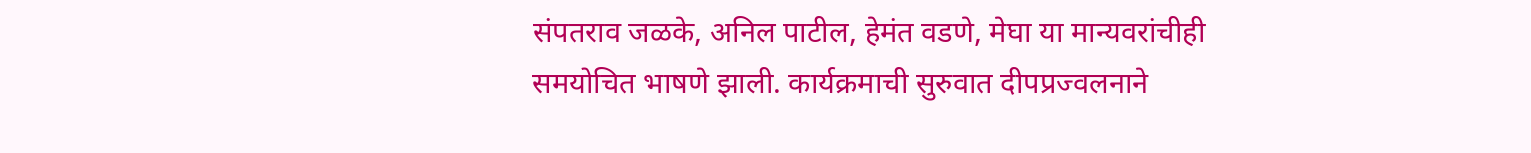संपतराव जळके, अनिल पाटील, हेमंत वडणे, मेघा या मान्यवरांचीही समयोचित भाषणे झाली. कार्यक्रमाची सुरुवात दीपप्रज्वलनाने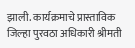झाली. कार्यक्रमाचे प्रास्ताविक जिल्हा पुरवठा अधिकारी श्रीमती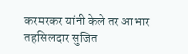करमरकर यांनी केले तर आभार तहसिलदार सुजित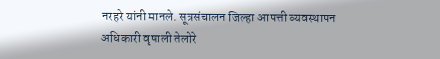नरहरे यांनी मानले. सूत्रसंचालन जिल्हा आपत्ती व्यवस्थापन अधिकारी वृषाली तेलोरे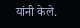यांनी केले.